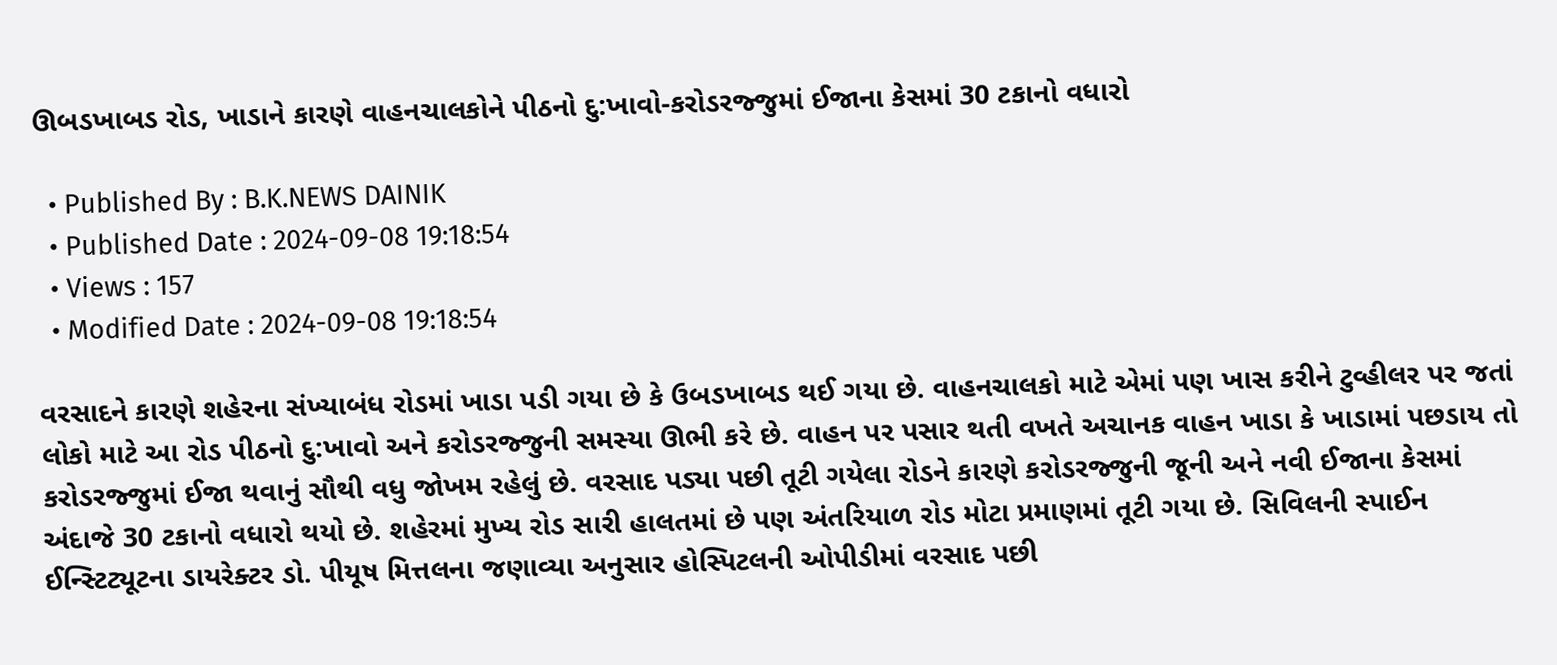ઊબડખાબડ રોડ, ખાડાને કારણે વાહનચાલકોને પીઠનો દુ:ખાવો-કરોડરજ્જુમાં ઈજાના કેસમાં 30 ટકાનો વધારો

  • Published By : B.K.NEWS DAINIK
  • Published Date : 2024-09-08 19:18:54
  • Views : 157
  • Modified Date : 2024-09-08 19:18:54

વરસાદને કારણે શહેરના સંખ્યાબંધ રોડમાં ખાડા પડી ગયા છે કે ઉબડખાબડ થઈ ગયા છે. વાહનચાલકો માટે એમાં પણ ખાસ કરીને ટુવ્હીલર પર જતાં લોકો માટે આ રોડ પીઠનો દુ:ખાવો અને કરોડરજ્જુની સમસ્યા ઊભી કરે છે. વાહન પર પસાર થતી વખતે અચાનક વાહન ખાડા કે ખાડામાં પછડાય તો કરોડરજ્જુમાં ઈજા થવાનું સૌથી વધુ જોખમ રહેલું છે. વરસાદ પડ્યા પછી તૂટી ગયેલા રોડને કારણે કરોડરજ્જુની જૂની અને નવી ઈજાના કેસમાં અંદાજે 30 ટકાનો વધારો થયો છે. શહેરમાં મુખ્ય રોડ સારી હાલતમાં છે પણ અંતરિયાળ રોડ મોટા પ્રમાણમાં તૂટી ગયા છે. સિવિલની સ્પાઈન ઈન્સ્ટિટ્યૂટના ડાયરેક્ટર ડો. પીયૂષ મિત્તલના જણાવ્યા અનુસાર હોસ્પિટલની ઓપીડીમાં વરસાદ પછી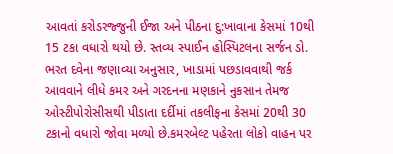આવતાં કરોડરજ્જુની ઈજા અને પીઠના દુ:ખાવાના કેસમાં 10થી 15 ટકા વધારો થયો છે. સ્તવ્ય સ્પાઈન હોસ્પિટલના સર્જન ડો. ભરત દવેના જણાવ્યા અનુસાર, ખાડામાં પછડાવવાથી જર્ક આવવાને લીધે કમર અને ગરદનના મણકાને નુકસાન તેમજ ઓસ્ટીપોરોસીસથી પીડાતા દર્દીમાં તકલીફના કેસમાં 20થી 30 ટકાનો વધારો જોવા મળ્યો છે.કમરબેલ્ટ પહેરતા લોકો વાહન પર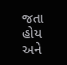જતા હોય અને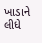ખાડાને લીધે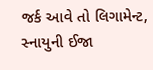જર્ક આવે તો લિગામેન્ટ, સ્નાયુની ઈજા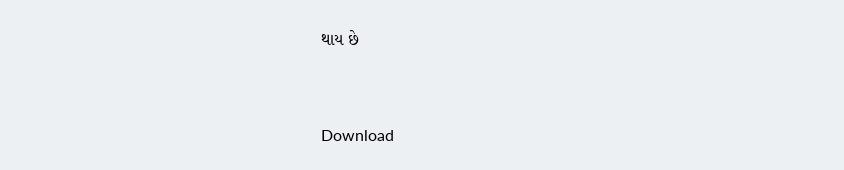થાય છે



Download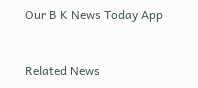Our B K News Today App



Related News